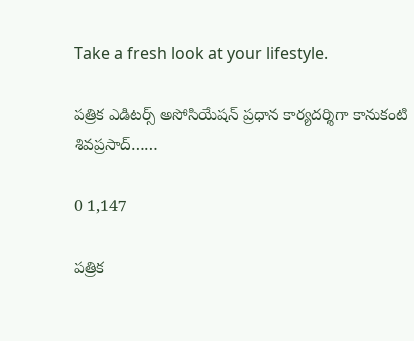Take a fresh look at your lifestyle.

పత్రిక ఎడిటర్స్ అసోసియేషన్ ప్రధాన కార్యదర్శిగా కానుకంటి శివప్రసాద్……

0 1,147

పత్రిక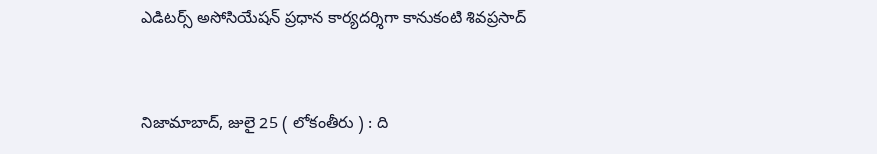ఎడిటర్స్ అసోసియేషన్ ప్రధాన కార్యదర్శిగా కానుకంటి శివప్రసాద్


నిజామాబాద్, జులై 25 ( లోకంతీరు ) : ది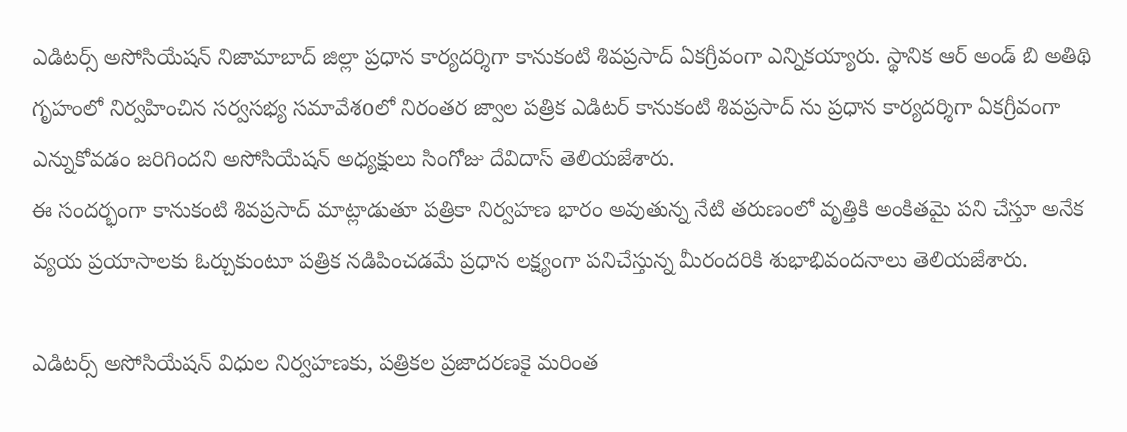ఎడిటర్స్ అసోసియేషన్ నిజామాబాద్ జిల్లా ప్రధాన కార్యదర్శిగా కానుకంటి శివప్రసాద్ ఏకగ్రీవంగా ఎన్నికయ్యారు. స్థానిక ఆర్ అండ్ బి అతిథి గృహంలో నిర్వహించిన సర్వసభ్య సమావేశoలో నిరంతర జ్వాల పత్రిక ఎడిటర్ కానుకంటి శివప్రసాద్ ను ప్రధాన కార్యదర్శిగా ఏకగ్రీవంగా ఎన్నుకోవడం జరిగిందని అసోసియేషన్ అధ్యక్షులు సింగోజు దేవిదాస్ తెలియజేశారు.
ఈ సందర్భంగా కానుకంటి శివప్రసాద్ మాట్లాడుతూ పత్రికా నిర్వహణ భారం అవుతున్న నేటి తరుణంలో వృత్తికి అంకితమై పని చేస్తూ అనేక వ్యయ ప్రయాసాలకు ఓర్చుకుంటూ పత్రిక నడిపించడమే ప్రధాన లక్ష్యంగా పనిచేస్తున్న మీరందరికి శుభాభివందనాలు తెలియజేశారు.

ఎడిటర్స్ అసోసియేషన్ విధుల నిర్వహణకు, పత్రికల ప్రజాదరణకై మరింత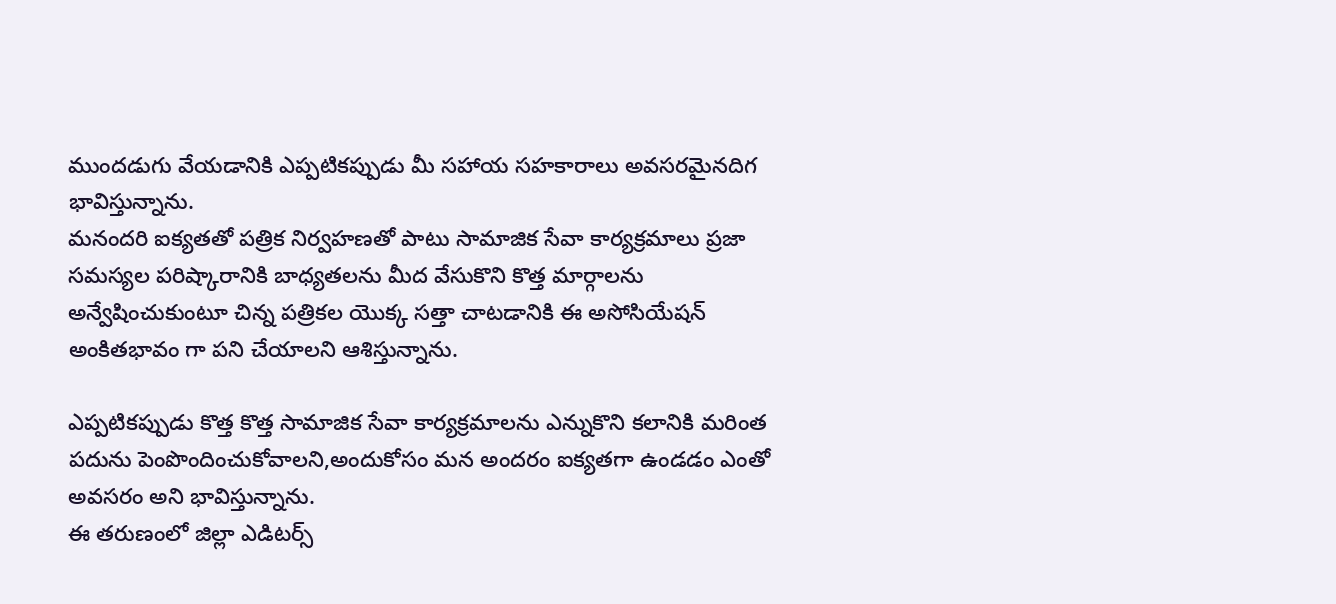ముందడుగు వేయడానికి ఎప్పటికప్పుడు మీ సహాయ సహకారాలు అవసరమైనదిగ భావిస్తున్నాను.
మనందరి ఐక్యతతో పత్రిక నిర్వహణతో పాటు సామాజిక సేవా కార్యక్రమాలు ప్రజా సమస్యల పరిష్కారానికి బాధ్యతలను మీద వేసుకొని కొత్త మార్గాలను అన్వేషించుకుంటూ చిన్న పత్రికల యొక్క సత్తా చాటడానికి ఈ అసోసియేషన్ అంకితభావం గా పని చేయాలని ఆశిస్తున్నాను.

ఎప్పటికప్పుడు కొత్త కొత్త సామాజిక సేవా కార్యక్రమాలను ఎన్నుకొని కలానికి మరింత పదును పెంపొందించుకోవాలని,అందుకోసం మన అందరం ఐక్యతగా ఉండడం ఎంతో అవసరం అని భావిస్తున్నాను.
ఈ తరుణంలో జిల్లా ఎడిటర్స్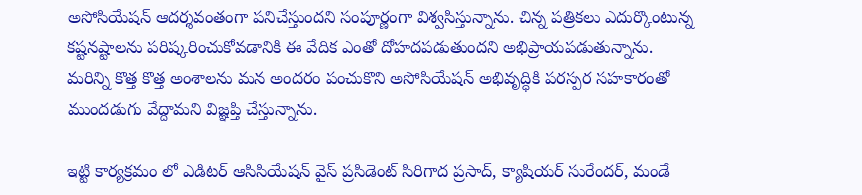అసోసియేషన్ ఆదర్శవంతంగా పనిచేస్తుందని సంపూర్ణంగా విశ్వసిస్తున్నాను. చిన్న పత్రికలు ఎదుర్కొంటున్న కష్టనష్టాలను పరిష్కరించుకోవడానికి ఈ వేదిక ఎంతో దోహదపడుతుందని అభిప్రాయపడుతున్నాను.
మరిన్ని కొత్త కొత్త అంశాలను మన అందరం పంచుకొని అసోసియేషన్ అభివృద్ధికి పరస్పర సహకారంతో ముందడుగు వేద్దామని విజ్ఞప్తి చేస్తున్నాను.

ఇట్టి కార్యక్రమం లో ఎడిటర్ ఆసిసియేషన్ వైస్ ప్రసిడెంట్ సిరిగాద ప్రసాద్, క్యాషియర్ సురేందర్, మండే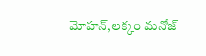మోహన్,లక్కం మనోజ్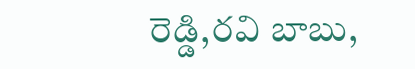రెడ్డి,రవి బాబు,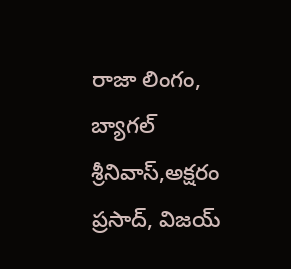రాజా లింగం, బ్యాగల్ శ్రీనివాస్,అక్షరం ప్రసాద్, విజయ్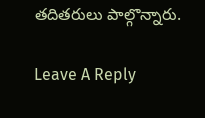తదితరులు పాల్గొన్నారు.

Leave A Reply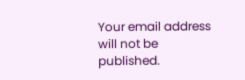Your email address will not be published.